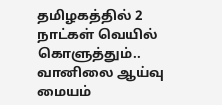தமிழகத்தில் 2 நாட்கள் வெயில் கொளுத்தும்.. வானிலை ஆய்வு மையம்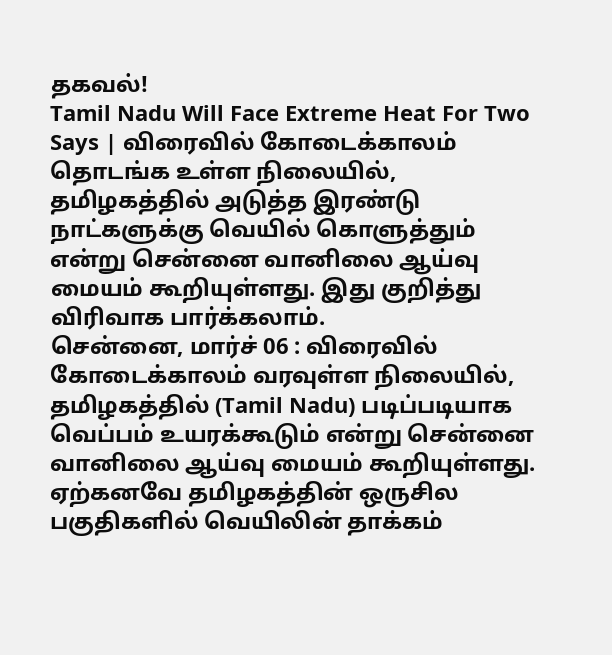தகவல்!
Tamil Nadu Will Face Extreme Heat For Two Says | விரைவில் கோடைக்காலம் தொடங்க உள்ள நிலையில், தமிழகத்தில் அடுத்த இரண்டு நாட்களுக்கு வெயில் கொளுத்தும் என்று சென்னை வானிலை ஆய்வு மையம் கூறியுள்ளது. இது குறித்து விரிவாக பார்க்கலாம்.
சென்னை, மார்ச் 06 : விரைவில் கோடைக்காலம் வரவுள்ள நிலையில், தமிழகத்தில் (Tamil Nadu) படிப்படியாக வெப்பம் உயரக்கூடும் என்று சென்னை வானிலை ஆய்வு மையம் கூறியுள்ளது. ஏற்கனவே தமிழகத்தின் ஒருசில பகுதிகளில் வெயிலின் தாக்கம்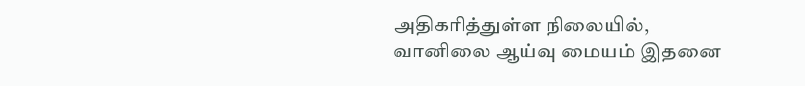அதிகரித்துள்ள நிலையில், வானிலை ஆய்வு மையம் இதனை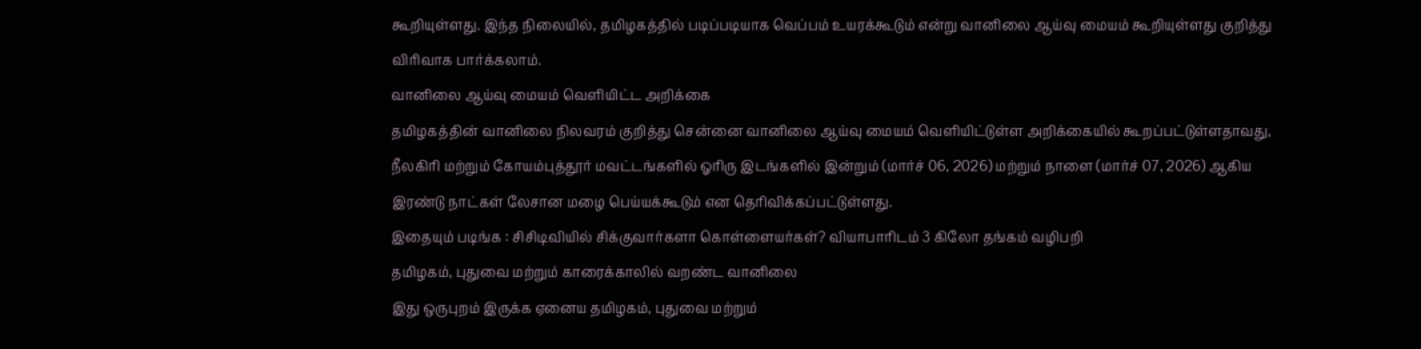கூறியுள்ளது. இந்த நிலையில், தமிழகத்தில் படிப்படியாக வெப்பம் உயரக்கூடும் என்று வானிலை ஆய்வு மையம் கூறியுள்ளது குறித்து விரிவாக பார்க்கலாம்.
வானிலை ஆய்வு மையம் வெளியிட்ட அறிக்கை
தமிழகத்தின் வானிலை நிலவரம் குறித்து சென்னை வானிலை ஆய்வு மையம் வெளியிட்டுள்ள அறிக்கையில் கூறப்பட்டுள்ளதாவது, நீலகிரி மற்றும் கோயம்புத்தூர் மவட்டங்களில் ஓரிரு இடங்களில் இன்றும் (மார்ச் 06, 2026) மற்றும் நாளை (மார்ச் 07, 2026) ஆகிய இரண்டு நாட்கள் லேசான மழை பெய்யக்கூடும் என தெரிவிக்கப்பட்டுள்ளது.
இதையும் படிங்க : சிசிடிவியில் சிக்குவார்களா கொள்ளையர்கள்? வியாபாரிடம் 3 கிலோ தங்கம் வழிபறி
தமிழகம், புதுவை மற்றும் காரைக்காலில் வறண்ட வானிலை
இது ஒருபுறம் இருக்க ஏனைய தமிழகம், புதுவை மற்றும்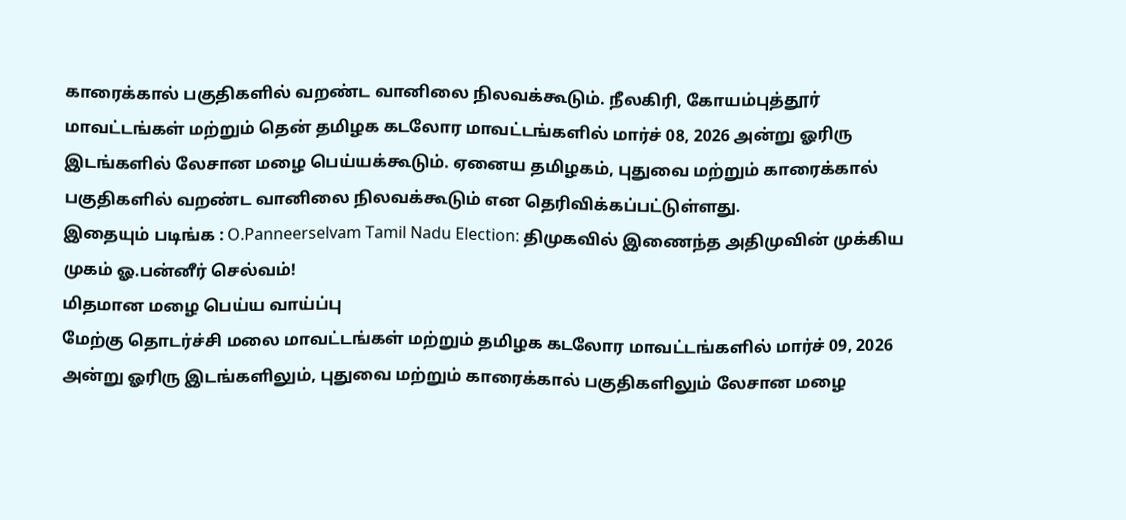காரைக்கால் பகுதிகளில் வறண்ட வானிலை நிலவக்கூடும். நீலகிரி, கோயம்புத்தூர் மாவட்டங்கள் மற்றும் தென் தமிழக கடலோர மாவட்டங்களில் மார்ச் 08, 2026 அன்று ஓரிரு இடங்களில் லேசான மழை பெய்யக்கூடும். ஏனைய தமிழகம், புதுவை மற்றும் காரைக்கால் பகுதிகளில் வறண்ட வானிலை நிலவக்கூடும் என தெரிவிக்கப்பட்டுள்ளது.
இதையும் படிங்க : O.Panneerselvam Tamil Nadu Election: திமுகவில் இணைந்த அதிமுவின் முக்கிய முகம் ஓ.பன்னீர் செல்வம்!
மிதமான மழை பெய்ய வாய்ப்பு
மேற்கு தொடர்ச்சி மலை மாவட்டங்கள் மற்றும் தமிழக கடலோர மாவட்டங்களில் மார்ச் 09, 2026 அன்று ஓரிரு இடங்களிலும், புதுவை மற்றும் காரைக்கால் பகுதிகளிலும் லேசான மழை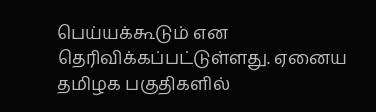பெய்யக்கூடும் என தெரிவிக்கப்பட்டுள்ளது. ஏனைய தமிழக பகுதிகளில்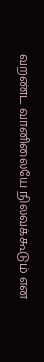வறண்ட வானிலையே நிலவக்கூடும் என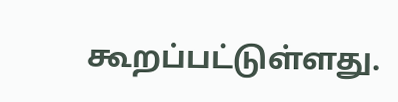கூறப்பட்டுள்ளது.